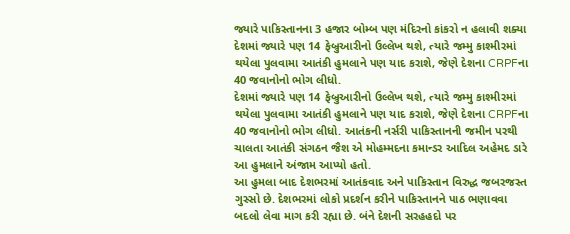જ્યારે પાકિસ્તાનના 3 હજાર બોમ્બ પણ મંદિરનો કાંકરો ન હલાવી શક્યા
દેશમાં જ્યારે પણ 14 ફેબ્રુઆરીનો ઉલ્લેખ થશે, ત્યારે જમ્મુ કાશ્મીરમાં થયેલા પુલવામા આતંકી હુમલાને પણ યાદ કરાશે, જેણે દેશના CRPFના 40 જવાનોનો ભોગ લીધો.
દેશમાં જ્યારે પણ 14 ફેબ્રુઆરીનો ઉલ્લેખ થશે, ત્યારે જમ્મુ કાશ્મીરમાં થયેલા પુલવામા આતંકી હુમલાને પણ યાદ કરાશે, જેણે દેશના CRPFના 40 જવાનોનો ભોગ લીધો. આતંકની નર્સરી પાકિસ્તાનની જમીન પરથી ચાલતા આતંકી સંગઠન જૈશ એ મોહમ્મદના કમાન્ડર આદિલ અહેમદ ડારે આ હુમલાને અંજામ આપ્યો હતો.
આ હુમલા બાદ દેશભરમાં આતંકવાદ અને પાકિસ્તાન વિરુદ્ધ જબરજસ્ત ગુસ્સો છે. દેશભરમાં લોકો પ્રદર્શન કરીને પાકિસ્તાનને પાઠ ભણાવવા બદલો લેવા માગ કરી રહ્યા છે. બંને દેશની સરહહદો પર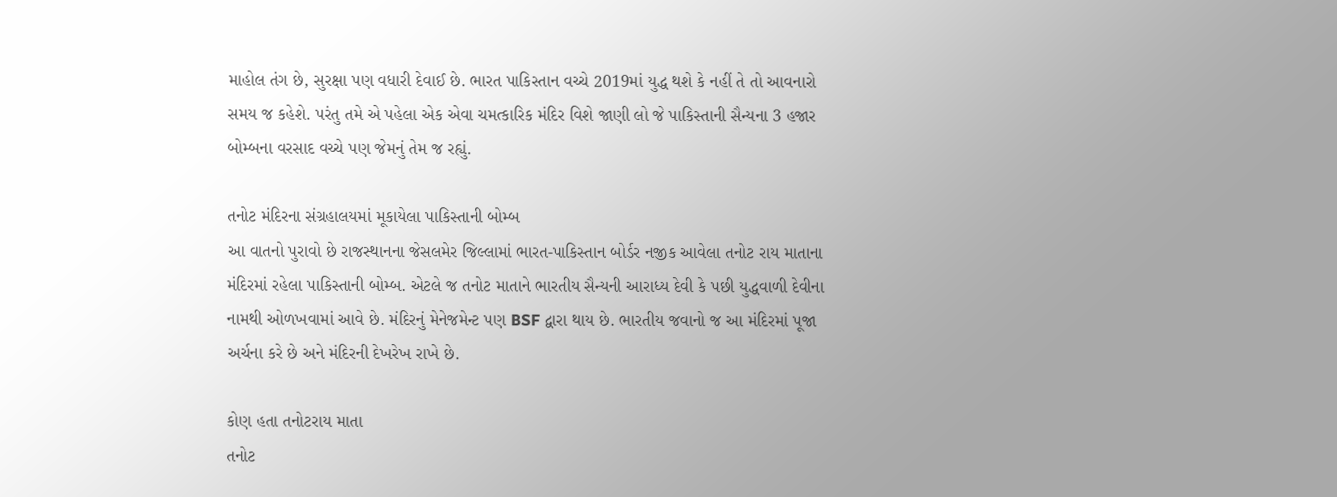માહોલ તંગ છે, સુરક્ષા પણ વધારી દેવાઈ છે. ભારત પાકિસ્તાન વચ્ચે 2019માં યુદ્ધ થશે કે નહીં તે તો આવનારો સમય જ કહેશે. પરંતુ તમે એ પહેલા એક એવા ચમત્કારિક મંદિર વિશે જાણી લો જે પાકિસ્તાની સૈન્યના 3 હજાર બોમ્બના વરસાદ વચ્ચે પણ જેમનું તેમ જ રહ્યું.

તનોટ મંદિરના સંગ્રહાલયમાં મૂકાયેલા પાકિસ્તાની બોમ્બ
આ વાતનો પુરાવો છે રાજસ્થાનના જેસલમેર જિલ્લામાં ભારત-પાકિસ્તાન બોર્ડર નજીક આવેલા તનોટ રાય માતાના મંદિરમાં રહેલા પાકિસ્તાની બોમ્બ. એટલે જ તનોટ માતાને ભારતીય સૈન્યની આરાધ્ય દેવી કે પછી યુદ્ધવાળી દેવીના નામથી ઓળખવામાં આવે છે. મંદિરનું મેનેજમેન્ટ પણ BSF દ્વારા થાય છે. ભારતીય જવાનો જ આ મંદિરમાં પૂજા અર્ચના કરે છે અને મંદિરની દેખરેખ રાખે છે.

કોણ હતા તનોટરાય માતા
તનોટ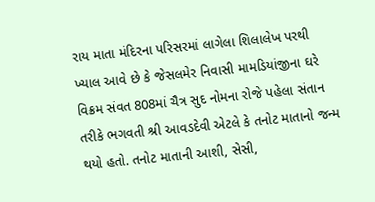રાય માતા મંદિરના પરિસરમાં લાગેલા શિલાલેખ પરથી ખ્યાલ આવે છે કે જેસલમેર નિવાસી મામડિયાંજીના ઘરે વિક્રમ સંવત 808માં ચૈત્ર સુદ નોમના રોજે પહેલા સંતાન તરીકે ભગવતી શ્રી આવડદેવી એટલે કે તનોટ માતાનો જન્મ થયો હતો. તનોટ માતાની આશી, સેસી,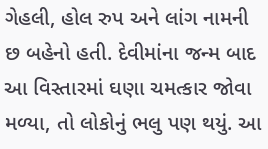ગેહલી, હોલ રુપ અને લાંગ નામની છ બહેનો હતી. દેવીમાંના જન્મ બાદ આ વિસ્તારમાં ઘણા ચમત્કાર જોવા મળ્યા, તો લોકોનું ભલુ પણ થયું. આ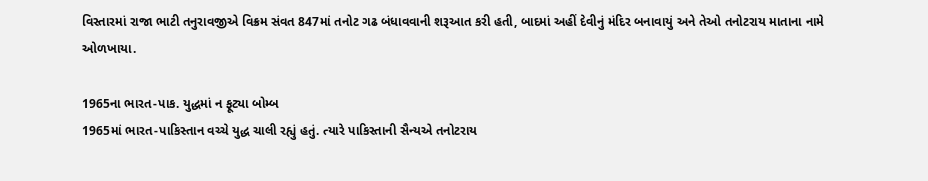વિસ્તારમાં રાજા ભાટી તનુરાવજીએ વિક્રમ સંવત 847માં તનોટ ગઢ બંધાવવાની શરૂઆત કરી હતી, બાદમાં અહીં દેવીનું મંદિર બનાવાયું અને તેઓ તનોટરાય માતાના નામે ઓળખાયા.

1965ના ભારત-પાક. યુદ્ધમાં ન ફૂટ્યા બોમ્બ
1965માં ભારત-પાકિસ્તાન વચ્ચે યુદ્ધ ચાલી રહ્યું હતું. ત્યારે પાકિસ્તાની સૈન્યએ તનોટરાય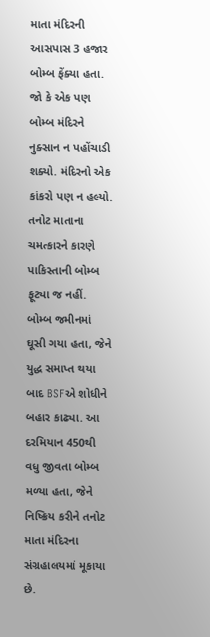માતા મંદિરની આસપાસ 3 હજાર બોમ્બ ફેંક્યા હતા. જો કે એક પણ બોમ્બ મંદિરને નુક્સાન ન પહોંચાડી શક્યો. મંદિરનો એક કાંકરો પણ ન હલ્યો. તનોટ માતાના ચમત્કારને કારણે પાકિસ્તાની બોમ્બ ફૂટ્યા જ નહીં. બોમ્બ જમીનમાં ઘૂસી ગયા હતા, જેને યુદ્ધ સમાપ્ત થયા બાદ BSFએ શોધીને બહાર કાઢ્યા. આ દરમિયાન 450થી વધુ જીવતા બોમ્બ મળ્યા હતા, જેને નિષ્ક્રિય કરીને તનોટ માતા મંદિરના સંગ્રહાલયમાં મૂકાયા છે.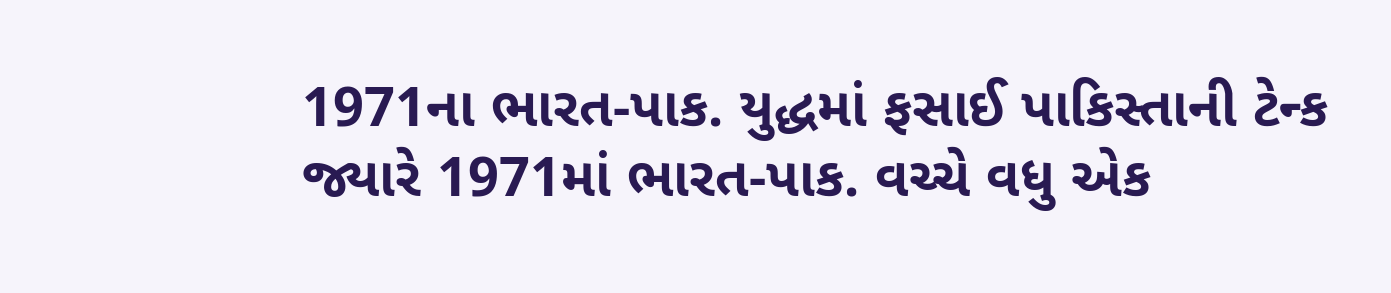1971ના ભારત-પાક. યુદ્ધમાં ફસાઈ પાકિસ્તાની ટેન્ક
જ્યારે 1971માં ભારત-પાક. વચ્ચે વધુ એક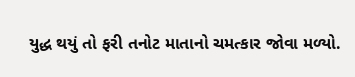યુદ્ધ થયું તો ફરી તનોટ માતાનો ચમત્કાર જોવા મળ્યો.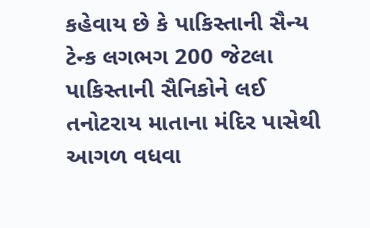કહેવાય છે કે પાકિસ્તાની સૈન્ય ટેન્ક લગભગ 200 જેટલા પાકિસ્તાની સૈનિકોને લઈ તનોટરાય માતાના મંદિર પાસેથી આગળ વધવા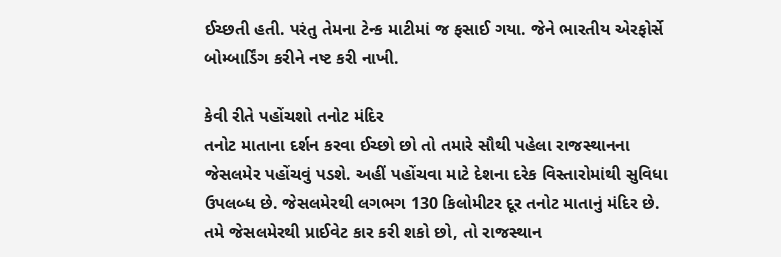ઈચ્છતી હતી. પરંતુ તેમના ટેન્ક માટીમાં જ ફસાઈ ગયા. જેને ભારતીય એરફોર્સે બોમ્બાર્ડિંગ કરીને નષ્ટ કરી નાખી.

કેવી રીતે પહોંચશો તનોટ મંદિર
તનોટ માતાના દર્શન કરવા ઈચ્છો છો તો તમારે સૌથી પહેલા રાજસ્થાનના જેસલમેર પહોંચવું પડશે. અહીં પહોંચવા માટે દેશના દરેક વિસ્તારોમાંથી સુવિધા ઉપલબ્ધ છે. જેસલમેરથી લગભગ 130 કિલોમીટર દૂર તનોટ માતાનું મંદિર છે. તમે જેસલમેરથી પ્રાઈવેટ કાર કરી શકો છો, તો રાજસ્થાન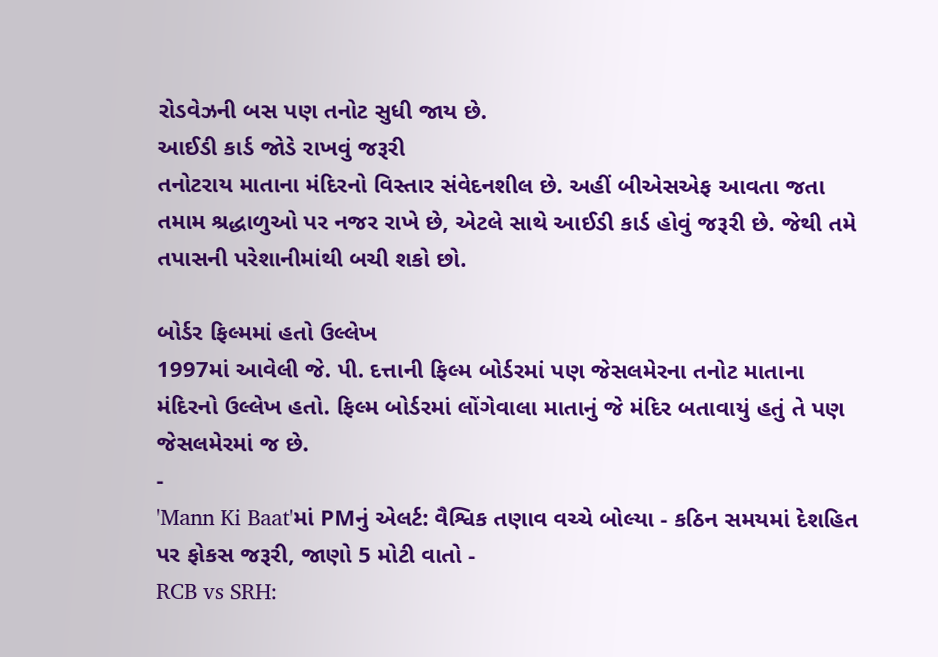રોડવેઝની બસ પણ તનોટ સુધી જાય છે.
આઈડી કાર્ડ જોડે રાખવું જરૂરી
તનોટરાય માતાના મંદિરનો વિસ્તાર સંવેદનશીલ છે. અહીં બીએસએફ આવતા જતા તમામ શ્રદ્ધાળુઓ પર નજર રાખે છે, એટલે સાથે આઈડી કાર્ડ હોવું જરૂરી છે. જેથી તમે તપાસની પરેશાનીમાંથી બચી શકો છો.

બોર્ડર ફિલ્મમાં હતો ઉલ્લેખ
1997માં આવેલી જે. પી. દત્તાની ફિલ્મ બોર્ડરમાં પણ જેસલમેરના તનોટ માતાના મંદિરનો ઉલ્લેખ હતો. ફિલ્મ બોર્ડરમાં લોંગેવાલા માતાનું જે મંદિર બતાવાયું હતું તે પણ જેસલમેરમાં જ છે.
-
'Mann Ki Baat'માં PMનું એલર્ટ: વૈશ્વિક તણાવ વચ્ચે બોલ્યા - કઠિન સમયમાં દેશહિત પર ફોકસ જરૂરી, જાણો 5 મોટી વાતો -
RCB vs SRH: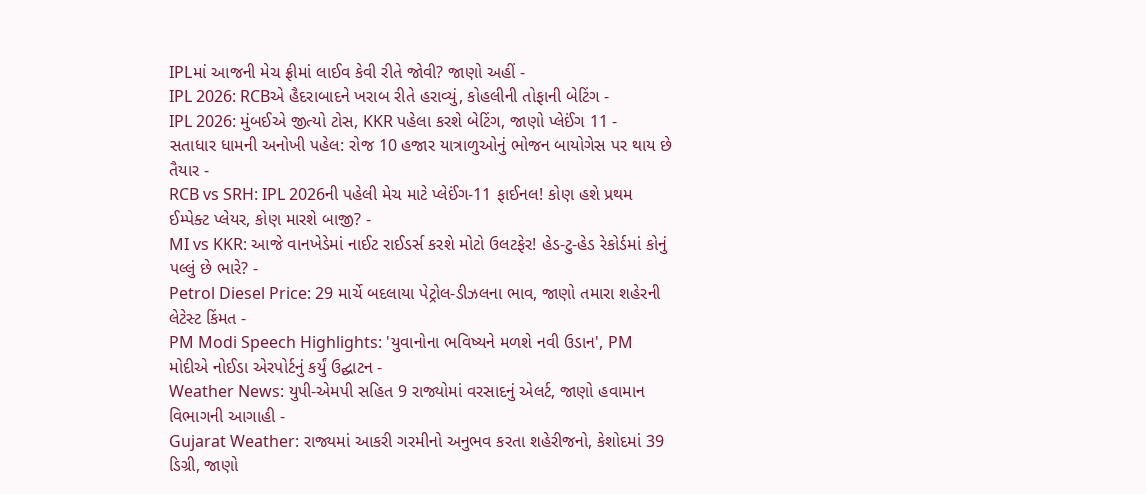IPLમાં આજની મેચ ફ્રીમાં લાઈવ કેવી રીતે જોવી? જાણો અહીં -
IPL 2026: RCBએ હૈદરાબાદને ખરાબ રીતે હરાવ્યું, કોહલીની તોફાની બેટિંગ -
IPL 2026: મુંબઈએ જીત્યો ટોસ, KKR પહેલા કરશે બેટિંગ, જાણો પ્લેઈંગ 11 -
સતાધાર ધામની અનોખી પહેલ: રોજ 10 હજાર યાત્રાળુઓનું ભોજન બાયોગેસ પર થાય છે તૈયાર -
RCB vs SRH: IPL 2026ની પહેલી મેચ માટે પ્લેઈંગ-11 ફાઈનલ! કોણ હશે પ્રથમ ઈમ્પેક્ટ પ્લેયર, કોણ મારશે બાજી? -
MI vs KKR: આજે વાનખેડેમાં નાઈટ રાઈડર્સ કરશે મોટો ઉલટફેર! હેડ-ટુ-હેડ રેકોર્ડમાં કોનું પલ્લું છે ભારે? -
Petrol Diesel Price: 29 માર્ચે બદલાયા પેટ્રોલ-ડીઝલના ભાવ, જાણો તમારા શહેરની લેટેસ્ટ કિંમત -
PM Modi Speech Highlights: 'યુવાનોના ભવિષ્યને મળશે નવી ઉડાન', PM મોદીએ નોઈડા એરપોર્ટનું કર્યું ઉદ્ઘાટન -
Weather News: યુપી-એમપી સહિત 9 રાજ્યોમાં વરસાદનું એલર્ટ, જાણો હવામાન વિભાગની આગાહી -
Gujarat Weather: રાજ્યમાં આકરી ગરમીનો અનુભવ કરતા શહેરીજનો, કેશોદમાં 39 ડિગ્રી, જાણો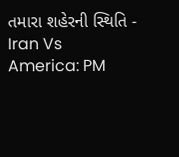તમારા શહેરની સ્થિતિ -
Iran Vs America: PM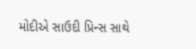મોદીએ સાઉદી પ્રિન્સ સાથે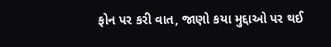ફોન પર કરી વાત, જાણો કયા મુદ્દાઓ પર થઈ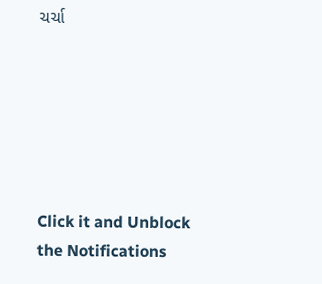ચર્ચા






Click it and Unblock the Notifications